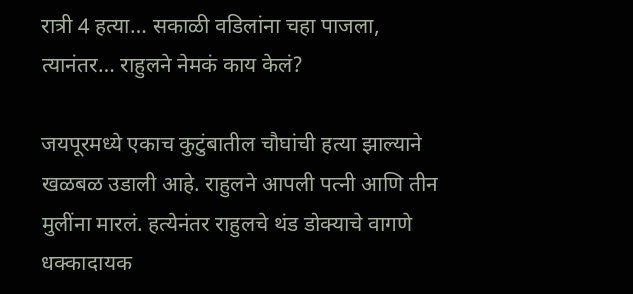रात्री 4 हत्या… सकाळी वडिलांना चहा पाजला, त्यानंतर… राहुलने नेमकं काय केलं?

जयपूरमध्ये एकाच कुटुंबातील चौघांची हत्या झाल्याने खळबळ उडाली आहे. राहुलने आपली पत्नी आणि तीन मुलींना मारलं. हत्येनंतर राहुलचे थंड डोक्याचे वागणे धक्कादायक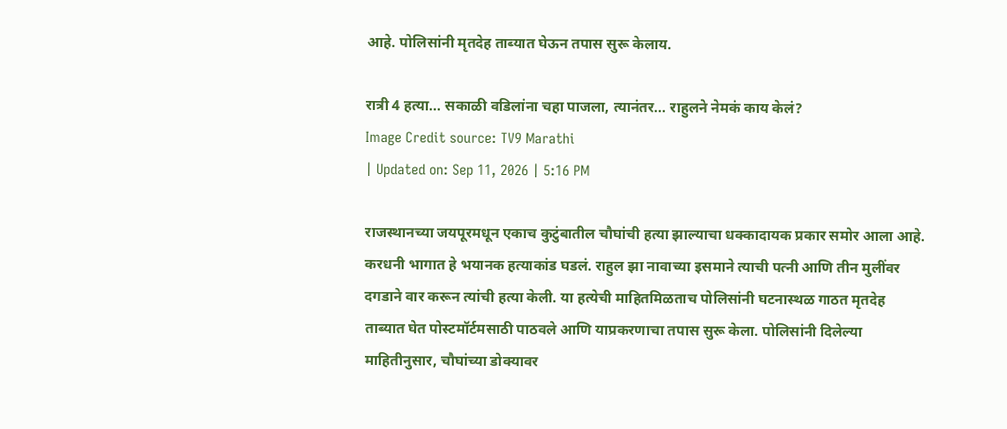आहे. पोलिसांनी मृतदेह ताब्यात घेऊन तपास सुरू केलाय.

रात्री 4 हत्या... सकाळी वडिलांना चहा पाजला, त्यानंतर... राहुलने नेमकं काय केलं?
Image Credit source: TV9 Marathi
| Updated on: Sep 11, 2026 | 5:16 PM

राजस्थानच्या जयपूरमधून एकाच कुटुंबातील चौघांची हत्या झाल्याचा धक्कादायक प्रकार समोर आला आहे. करधनी भागात हे भयानक हत्याकांड घडलं. राहुल झा नावाच्या इसमाने त्याची पत्नी आणि तीन मुलींवर दगडाने वार करून त्यांची हत्या केली. या हत्येची माहितमिळताच पोलिसांनी घटनास्थळ गाठत मृतदेह ताब्यात घेत पोस्टमॉर्टमसाठी पाठवले आणि याप्रकरणाचा तपास सुरू केला. पोलिसांनी दिलेल्या माहितीनुसार, चौघांच्या डोक्यावर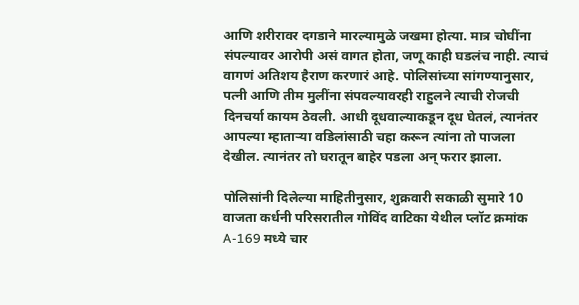आणि शरीरावर दगडाने मारल्यामुळे जखमा होत्या. मात्र चोघींना संपल्यावर आरोपी असं वागत होता, जणू काही घडलंच नाही. त्याचं वागणं अतिशय हैराण करणारं आहे. पोलिसांच्या सांगण्यानुसार, पत्नी आणि तीम मुलींना संपवल्यावरही राहुलने त्याची रोजची दिनचर्या कायम ठेवली. आधी दूधवाल्याकडून दूध घेतलं, त्यानंतर आपल्या म्हाताऱ्या वडिलांसाठी चहा करून त्यांना तो पाजला देखील. त्यानंतर तो घरातून बाहेर पडला अन् फरार झाला.

पोलिसांनी दिलेल्या माहितीनुसार, शुक्रवारी सकाळी सुमारे 10 वाजता कर्धनी परिसरातील गोविंद वाटिका येथील प्लॉट क्रमांक A-169 मध्ये चार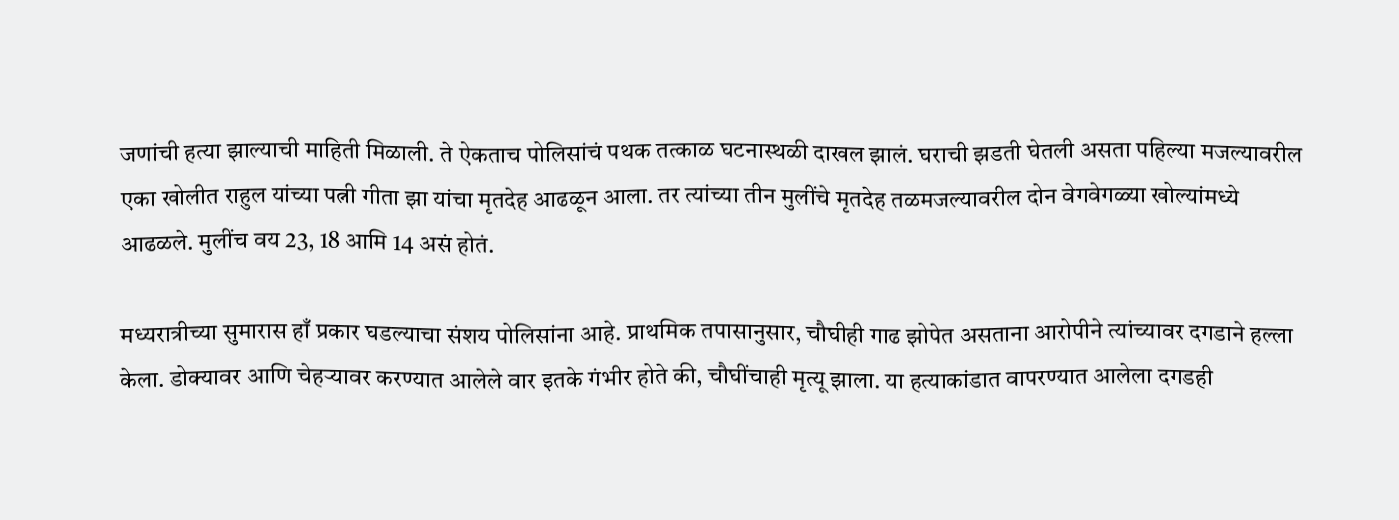जणांची हत्या झाल्याची माहिती मिळाली. ते ऐकताच पोलिसांचं पथक तत्काळ घटनास्थळी दाखल झालं. घराची झडती घेतली असता पहिल्या मजल्यावरील एका खोलीत राहुल यांच्या पत्नी गीता झा यांचा मृतदेह आढळून आला. तर त्यांच्या तीन मुलींचे मृतदेह तळमजल्यावरील दोन वेगवेगळ्या खोल्यांमध्ये आढळले. मुलींच वय 23, 18 आमि 14 असं होतं.

मध्यरात्रीच्या सुमारास हाँ प्रकार घडल्याचा संशय पोलिसांना आहे. प्राथमिक तपासानुसार, चौघीही गाढ झोपेत असताना आरोपीने त्यांच्यावर दगडाने हल्ला केला. डोक्यावर आणि चेहऱ्यावर करण्यात आलेले वार इतके गंभीर होते की, चौघींचाही मृत्यू झाला. या हत्याकांडात वापरण्यात आलेला दगडही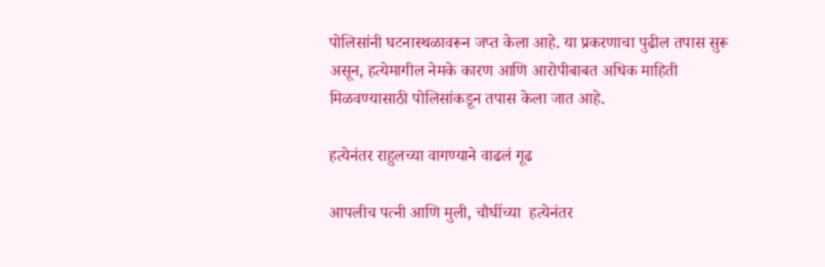पोलिसांनी घटनास्थळावरून जप्त केला आहे. या प्रकरणाचा पुढील तपास सुरू असून, हत्येमागील नेमके कारण आणि आरोपीबाबत अधिक माहिती मिळवण्यासाठी पोलिसांकडून तपास केला जात आहे.

हत्येनंतर राहुलच्या वागण्याने वाढलं गूढ

आपलीच पत्नी आणि मुली, चौघींच्या  हत्येनंतर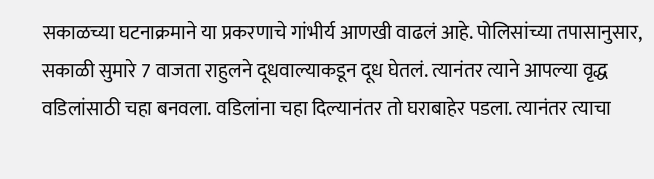सकाळच्या घटनाक्रमाने या प्रकरणाचे गांभीर्य आणखी वाढलं आहे. पोलिसांच्या तपासानुसार, सकाळी सुमारे 7 वाजता राहुलने दूधवाल्याकडून दूध घेतलं. त्यानंतर त्याने आपल्या वृद्ध वडिलांसाठी चहा बनवला. वडिलांना चहा दिल्यानंतर तो घराबाहेर पडला. त्यानंतर त्याचा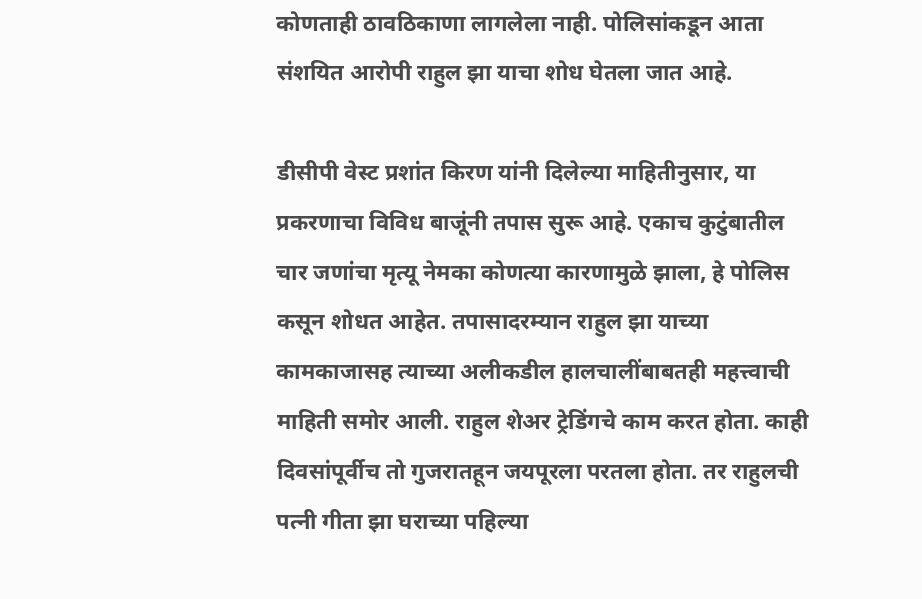कोणताही ठावठिकाणा लागलेला नाही. पोलिसांकडून आता संशयित आरोपी राहुल झा याचा शोध घेतला जात आहे.

डीसीपी वेस्ट प्रशांत किरण यांनी दिलेल्या माहितीनुसार, या प्रकरणाचा विविध बाजूंनी तपास सुरू आहे. एकाच कुटुंबातील चार जणांचा मृत्यू नेमका कोणत्या कारणामुळे झाला, हे पोलिस कसून शोधत आहेत. तपासादरम्यान राहुल झा याच्या कामकाजासह त्याच्या अलीकडील हालचालींबाबतही महत्त्वाची माहिती समोर आली. राहुल शेअर ट्रेडिंगचे काम करत होता. काही दिवसांपूर्वीच तो गुजरातहून जयपूरला परतला होता. तर राहुलची पत्नी गीता झा घराच्या पहिल्या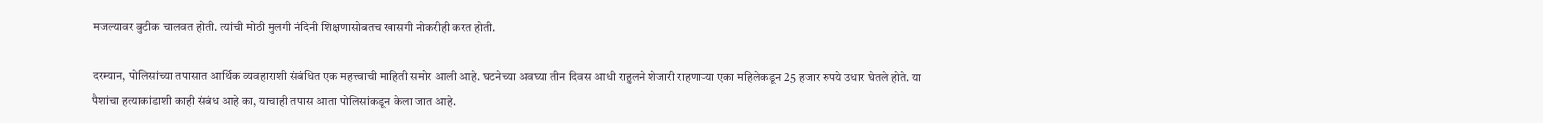मजल्यावर बुटीक चालवत होती. त्यांची मोठी मुलगी नंदिनी शिक्षणासोबतच खासगी नोकरीही करत होती.

दरम्यान, पोलिसांच्या तपासात आर्थिक व्यवहाराशी संबंधित एक महत्त्वाची माहिती समोर आली आहे. घटनेच्या अवघ्या तीन दिवस आधी राहुलने शेजारी राहणाऱ्या एका महिलेकडून 25 हजार रुपये उधार घेतले होते. या पैशांचा हत्याकांडाशी काही संबंध आहे का, याचाही तपास आता पोलिसांकडून केला जात आहे.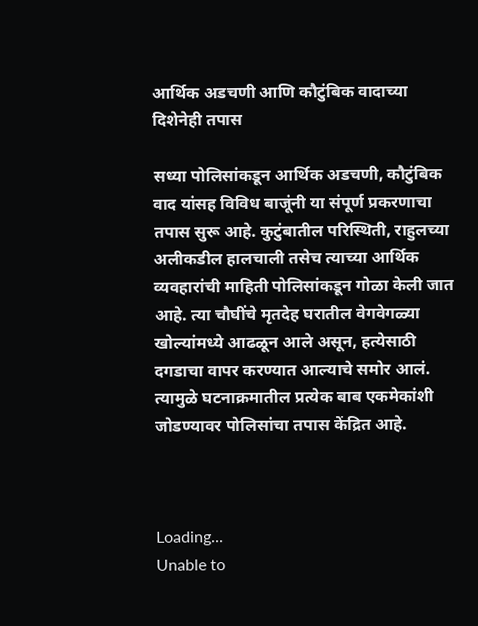आर्थिक अडचणी आणि कौटुंबिक वादाच्या दिशेनेही तपास

सध्या पोलिसांकडून आर्थिक अडचणी, कौटुंबिक वाद यांसह विविध बाजूंनी या संपूर्ण प्रकरणाचा तपास सुरू आहे. कुटुंबातील परिस्थिती, राहुलच्या अलीकडील हालचाली तसेच त्याच्या आर्थिक व्यवहारांची माहिती पोलिसांकडून गोळा केली जात आहे. त्या चौघींचे मृतदेह घरातील वेगवेगळ्या खोल्यांमध्ये आढळून आले असून, हत्येसाठी दगडाचा वापर करण्यात आल्याचे समोर आलं. त्यामुळे घटनाक्रमातील प्रत्येक बाब एकमेकांशी जोडण्यावर पोलिसांचा तपास केंद्रित आहे.



Loading...
Unable to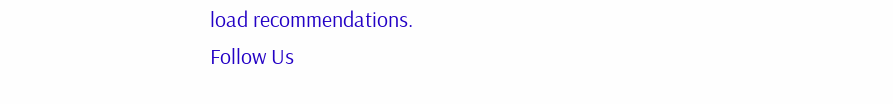load recommendations.
Follow Us